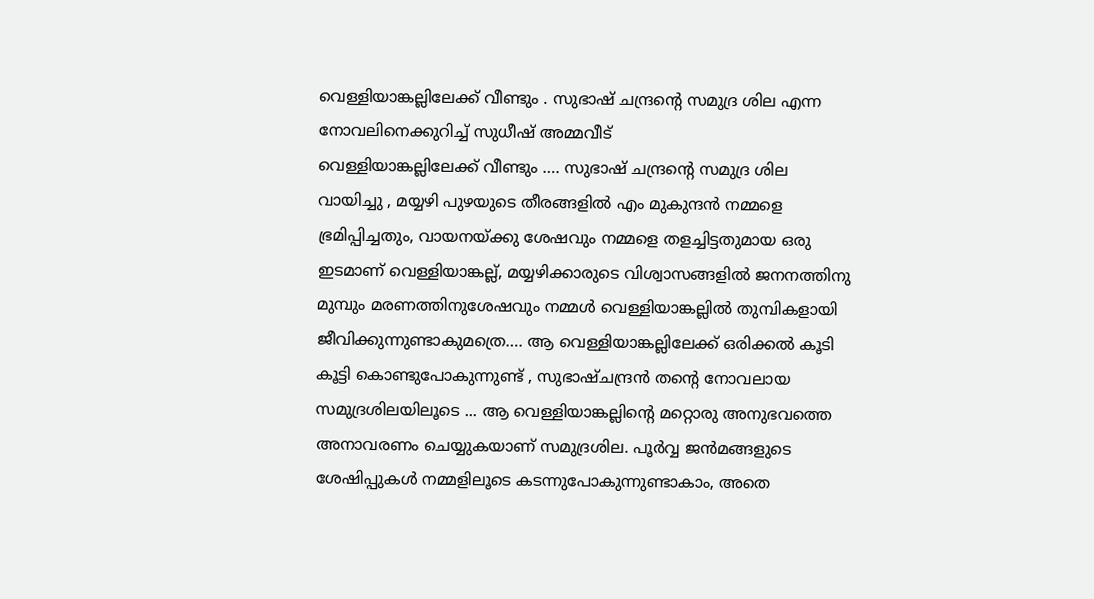വെള്ളിയാങ്കല്ലിലേക്ക് വീണ്ടും . സുഭാഷ് ചന്ദ്രന്റെ സമുദ്ര ശില എന്ന നോവലിനെക്കുറിച്ച് സുധീഷ് അമ്മവീട്
വെള്ളിയാങ്കല്ലിലേക്ക് വീണ്ടും …. സുഭാഷ് ചന്ദ്രന്റെ സമുദ്ര ശില വായിച്ചു , മയ്യഴി പുഴയുടെ തീരങ്ങളിൽ എം മുകുന്ദൻ നമ്മളെ ഭ്രമിപ്പിച്ചതും, വായനയ്ക്കു ശേഷവും നമ്മളെ തളച്ചിട്ടതുമായ ഒരു ഇടമാണ് വെള്ളിയാങ്കല്ല്, മയ്യഴിക്കാരുടെ വിശ്വാസങ്ങളിൽ ജനനത്തിനു മുമ്പും മരണത്തിനുശേഷവും നമ്മൾ വെള്ളിയാങ്കല്ലിൽ തുമ്പികളായി ജീവിക്കുന്നുണ്ടാകുമത്രെ…. ആ വെള്ളിയാങ്കല്ലിലേക്ക് ഒരിക്കൽ കൂടി കൂട്ടി കൊണ്ടുപോകുന്നുണ്ട് , സുഭാഷ്ചന്ദ്രൻ തന്റെ നോവലായ സമുദ്രശിലയിലൂടെ ... ആ വെള്ളിയാങ്കല്ലിന്റെ മറ്റൊരു അനുഭവത്തെ അനാവരണം ചെയ്യുകയാണ് സമുദ്രശില. പൂർവ്വ ജൻമങ്ങളുടെ ശേഷിപ്പുകൾ നമ്മളിലൂടെ കടന്നുപോകുന്നുണ്ടാകാം, അതെ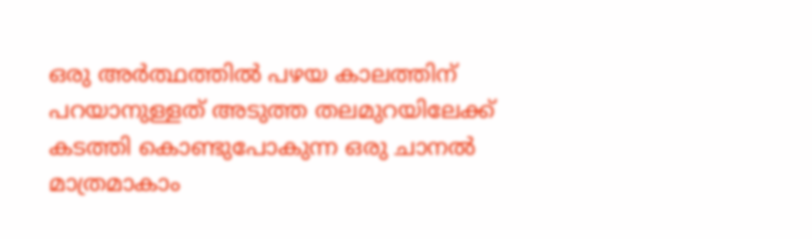ഒരു അർത്ഥത്തിൽ പഴയ കാലത്തിന് പറയാനുള്ളത് അടുത്ത തലമുറയിലേക്ക് കടത്തി കൊണ്ടുപോകുന്ന ഒരു ചാനൽ മാത്രമാകാം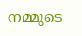നമ്മുടെ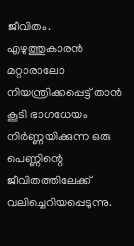ജീവിതം. എഴുത്തുകാരൻ മറ്റാരാലോ നിയന്ത്രിക്കപ്പെട്ട് താൻ കൂടി ഭാഗധേയം നിർണ്ണയിക്കുന്ന ഒരു പെണ്ണിന്റെ ജീവിതത്തിലേക്ക് വലിച്ചെറിയപ്പെടുന്നു.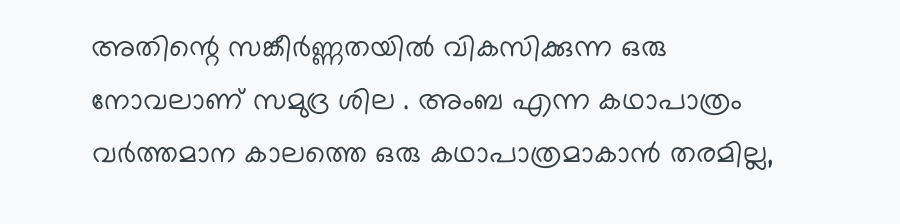അതിന്റെ സങ്കീർണ്ണതയിൽ വികസിക്കുന്ന ഒരു നോവലാണ് സമുദ്ര ശില . അംബ എന്ന കഥാപാത്രം വർത്തമാന കാലത്തെ ഒരു കഥാപാത്രമാകാൻ തരമില്ല,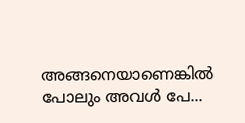അങ്ങനെയാണെങ്കിൽ പോലും അവൾ പേ...